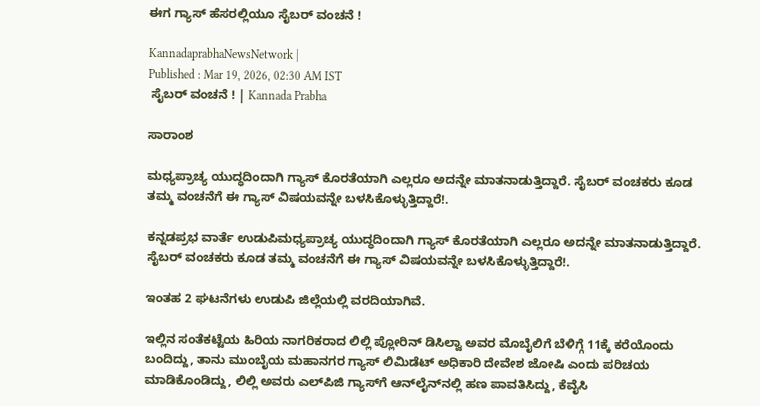ಈಗ ಗ್ಯಾಸ್‌ ಹೆಸರಲ್ಲಿಯೂ ಸೈಬರ್ ವಂಚನೆ !

KannadaprabhaNewsNetwork |
Published : Mar 19, 2026, 02:30 AM IST
 ಸೈಬರ್ ವಂಚನೆ ! | Kannada Prabha

ಸಾರಾಂಶ

ಮಧ್ಯಪ್ರಾಚ್ಯ ಯುದ್ಧದಿಂದಾಗಿ ಗ್ಯಾಸ್ ಕೊರತೆಯಾಗಿ ಎಲ್ಲರೂ ಅದನ್ನೇ ಮಾತನಾಡುತ್ತಿದ್ದಾರೆ. ಸೈಬರ್ ವಂಚಕರು ಕೂಡ ತಮ್ಮ ವಂಚನೆಗೆ ಈ ಗ್ಯಾಸ್ ವಿಷಯವನ್ನೇ ಬಳಸಿಕೊಳ್ಳುತ್ತಿದ್ದಾರೆ!.

ಕನ್ನಡಪ್ರಭ ವಾರ್ತೆ ಉಡುಪಿಮಧ್ಯಪ್ರಾಚ್ಯ ಯುದ್ಧದಿಂದಾಗಿ ಗ್ಯಾಸ್ ಕೊರತೆಯಾಗಿ ಎಲ್ಲರೂ ಅದನ್ನೇ ಮಾತನಾಡುತ್ತಿದ್ದಾರೆ. ಸೈಬರ್ ವಂಚಕರು ಕೂಡ ತಮ್ಮ ವಂಚನೆಗೆ ಈ ಗ್ಯಾಸ್ ವಿಷಯವನ್ನೇ ಬಳಸಿಕೊಳ್ಳುತ್ತಿದ್ದಾರೆ!.

ಇಂತಹ 2 ಘಟನೆಗಳು ಉಡುಪಿ ಜಿಲ್ಲೆಯಲ್ಲಿ ವರದಿಯಾಗಿವೆ.

ಇಲ್ಲಿನ ಸಂತೆಕಟ್ಟೆಯ ಹಿರಿಯ ನಾಗರಿಕರಾದ ಲಿಲ್ಲಿ ಪ್ಲೋರಿನ್ ಡಿಸಿಲ್ವಾ ಅವರ ಮೊಬೈಲಿಗೆ ಬೆಳಿಗ್ಗೆ 11ಕ್ಕೆ ಕರೆಯೊಂದು ಬಂದಿದ್ದು, ತಾನು ಮುಂಬೈಯ ಮಹಾನಗರ ಗ್ಯಾಸ್ ಲಿಮಿಡೆಟ್ ಅಧಿಕಾರಿ ದೇವೇಶ ಜೋಷಿ ಎಂದು ಪರಿಚಯ ಮಾಡಿಕೊಂಡಿದ್ದು, ಲಿಲ್ಲಿ ಅವರು ಎಲ್‌ಪಿಜಿ ಗ್ಯಾಸ್‌ಗೆ ಆನ್‌ಲೈನ್‌ನಲ್ಲಿ ಹಣ ಪಾವತಿಸಿದ್ದು, ಕೆವೈಸಿ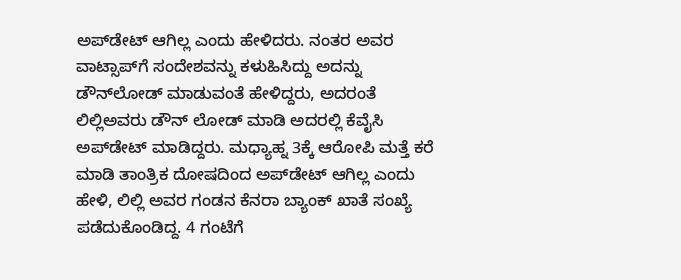ಅಪ್‌ಡೇಟ್ ಆಗಿಲ್ಲ ಎಂದು ಹೇಳಿದರು. ನಂತರ ಅವರ ವಾಟ್ಸಾಪ್‌ಗೆ ಸಂದೇಶವನ್ನು ಕಳುಹಿಸಿದ್ದು ಅದನ್ನು ಡೌನ್‌ಲೋಡ್ ಮಾಡುವಂತೆ ಹೇಳಿದ್ದರು, ಅದರಂತೆ ಲಿಲ್ಲಿಅವರು ಡೌನ್ ಲೋಡ್ ಮಾಡಿ ಅದರಲ್ಲಿ ಕೆವೈಸಿ ಅಪ್‌ಡೇಟ್ ಮಾಡಿದ್ದರು. ಮಧ್ಯಾಹ್ನ 3ಕ್ಕೆ ಆರೋಪಿ ಮತ್ತೆ ಕರೆ ಮಾಡಿ ತಾಂತ್ರಿಕ ದೋಷದಿಂದ ಅಪ್‌ಡೇಟ್ ಆಗಿಲ್ಲ ಎಂದು ಹೇಳಿ, ಲಿಲ್ಲಿ ಅವರ ಗಂಡನ ಕೆನರಾ ಬ್ಯಾಂಕ್ ಖಾತೆ ಸಂಖ್ಯೆ ಪಡೆದುಕೊಂಡಿದ್ದ. 4 ಗಂಟೆಗೆ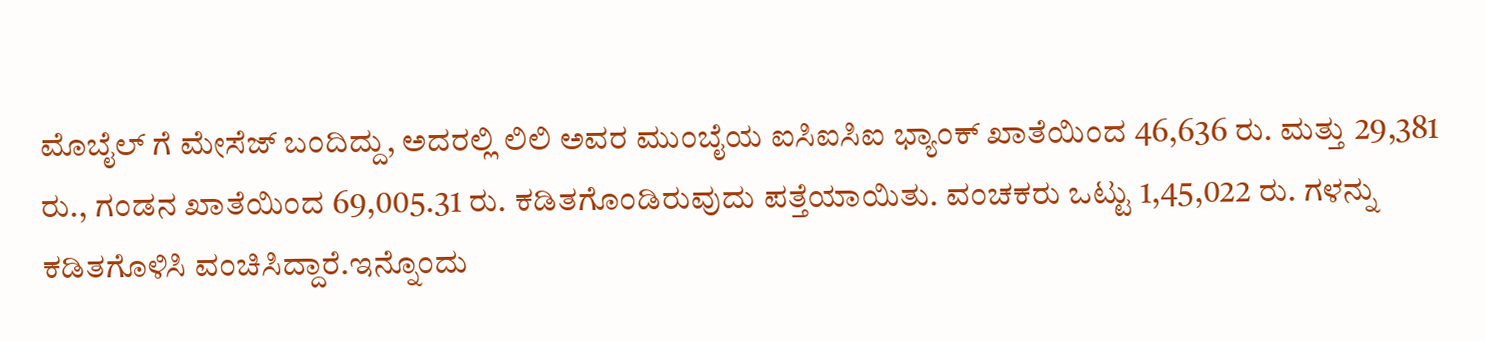ಮೊಬೈಲ್ ಗೆ ಮೇಸೆಜ್ ಬಂದಿದ್ದು, ಅದರಲ್ಲಿ ಲಿಲಿ ಅವರ ಮುಂಬೈಯ ಐಸಿಐಸಿಐ ಭ್ಯಾಂಕ್ ಖಾತೆಯಿಂದ 46,636 ರು. ಮತ್ತು 29,381 ರು., ಗಂಡನ ಖಾತೆಯಿಂದ 69,005.31 ರು. ಕಡಿತಗೊಂಡಿರುವುದು ಪತ್ತೆಯಾಯಿತು. ವಂಚಕರು ಒಟ್ಟು 1,45,022 ರು. ಗಳನ್ನು ಕಡಿತಗೊಳಿಸಿ ವಂಚಿಸಿದ್ದಾರೆ.ಇನ್ನೊಂದು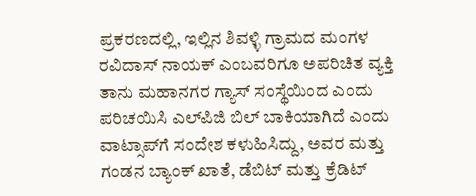ಪ್ರಕರಣದಲ್ಲಿ, ಇಲ್ಲಿನ ಶಿವಳ್ಳಿ ಗ್ರಾಮದ ಮಂಗಳ ರವಿದಾಸ್‌ ನಾಯಕ್‌ ಎಂಬವರಿಗೂ ಅಪರಿಚಿತ ವ್ಯಕ್ತಿ ತಾನು ಮಹಾನಗರ ಗ್ಯಾಸ್ ಸಂಸ್ಥೆಯಿಂದ ಎಂದು ಪರಿಚಯಿಸಿ ಎಲ್‌ಪಿಜಿ ಬಿಲ್ ಬಾಕಿಯಾಗಿದೆ ಎಂದು ವಾಟ್ಸಾಪ್‌ಗೆ ಸಂದೇಶ ಕಳುಹಿಸಿದ್ದು, ಅವರ ಮತ್ತು ಗಂಡನ ಬ್ಯಾಂಕ್ ಖಾತೆ, ಡೆಬಿಟ್ ಮತ್ತು ಕ್ರೆಡಿಟ್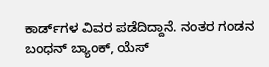ಕಾರ್ಡ್‌ಗಳ ವಿವರ ಪಡೆದಿದ್ದಾನೆ. ನಂತರ ಗಂಡನ ಬಂಧನ್‌ ಬ್ಯಾಂಕ್‌, ಯೆಸ್‌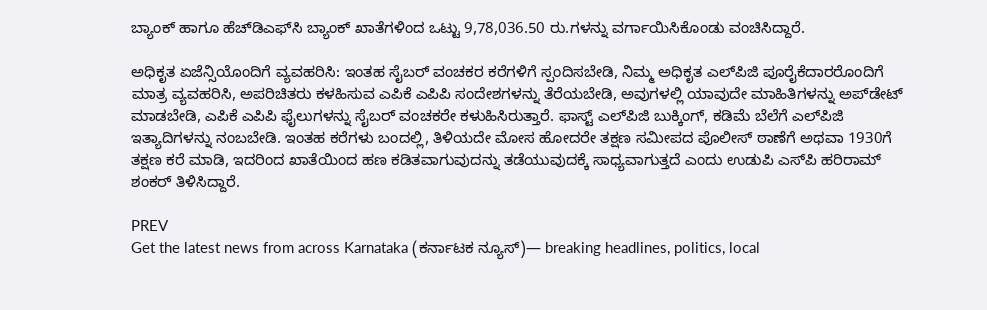ಬ್ಯಾಂಕ್‌ ಹಾಗೂ ಹೆಚ್‌ಡಿಎಫ್‌ಸಿ ಬ್ಯಾಂಕ್‌ ಖಾತೆಗಳಿಂದ ಒಟ್ಟು 9,78,036.50 ರು.ಗಳನ್ನು ವರ್ಗಾಯಿಸಿಕೊಂಡು ವಂಚಿಸಿದ್ದಾರೆ.

ಅಧಿಕೃತ ಏಜೆನ್ಸಿಯೊಂದಿಗೆ ವ್ಯವಹರಿಸಿ: ಇಂತಹ ಸೈಬರ್ ವಂಚಕರ ಕರೆಗಳಿಗೆ ಸ್ಪಂದಿಸಬೇಡಿ, ನಿಮ್ಮ ಅಧಿಕೃತ ಎಲ್‌ಪಿಜಿ ಪೂರೈಕೆದಾರರೊಂದಿಗೆ ಮಾತ್ರ ವ್ಯವಹರಿಸಿ, ಅಪರಿಚಿತರು ಕಳಹಿಸುವ ಎಪಿಕೆ ಎಪಿಪಿ ಸಂದೇಶಗಳನ್ನು ತೆರೆಯಬೇಡಿ, ಅವುಗಳಲ್ಲಿ ಯಾವುದೇ ಮಾಹಿತಿಗಳನ್ನು ಅಪ್‌ಡೇಟ್ ಮಾಡಬೇಡಿ, ಎಪಿಕೆ ಎಪಿಪಿ ಫೈಲುಗಳನ್ನು ಸೈಬರ್ ವಂಚಕರೇ ಕಳುಹಿಸಿರುತ್ತಾರೆ. ಫಾಸ್ಟ್ ಎಲ್‌ಪಿಜಿ ಬುಕ್ಕಿಂಗ್, ಕಡಿಮೆ ಬೆಲೆಗೆ ಎಲ್‌ಪಿಜಿ ಇತ್ಯಾದಿಗಳನ್ನು ನಂಬಬೇಡಿ. ಇಂತಹ ಕರೆಗಳು ಬಂದಲ್ಲಿ, ತಿಳಿಯದೇ ಮೋಸ ಹೋದರೇ ತಕ್ಷಣ ಸಮೀಪದ ಪೊಲೀಸ್ ಠಾಣೆಗೆ ಅಥವಾ 1930ಗೆ ತಕ್ಷಣ ಕರೆ ಮಾಡಿ, ಇದರಿಂದ ಖಾತೆಯಿಂದ ಹಣ ಕಡಿತವಾಗುವುದನ್ನು ತಡೆಯುವುದಕ್ಕೆ ಸಾಧ್ಯವಾಗುತ್ತದೆ ಎಂದು ಉಡುಪಿ ಎಸ್‌ಪಿ ಹರಿರಾಮ್‌ ಶಂಕರ್ ತಿಳಿಸಿದ್ದಾರೆ.

PREV
Get the latest news from across Karnataka (ಕರ್ನಾಟಕ ನ್ಯೂಸ್)— breaking headlines, politics, local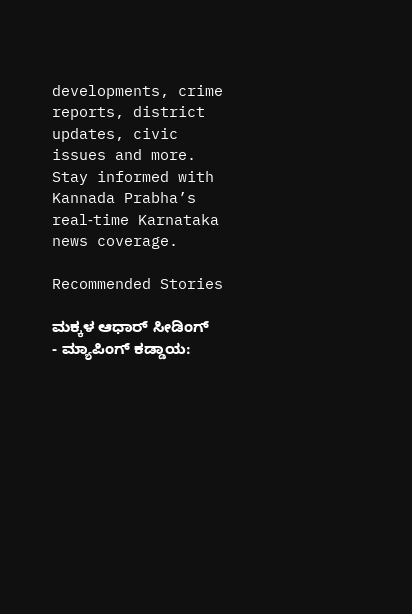developments, crime reports, district updates, civic issues and more. Stay informed with Kannada Prabha’s real‑time Karnataka news coverage.

Recommended Stories

ಮಕ್ಕಳ ಆಧಾರ್ ಸೀಡಿಂಗ್ - ಮ್ಯಾಪಿಂಗ್ ಕಡ್ಡಾಯ: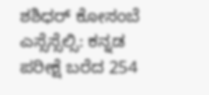ಶಶಿಧರ್ ಕೋಸಂಬೆ
ಎಸ್ಸೆಸ್ಸೆಲ್ಸಿ: ಕನ್ನಡ ಪರೀಕ್ಷೆ ಬರೆದ 254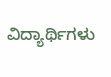ವಿದ್ಯಾರ್ಥಿಗಳು